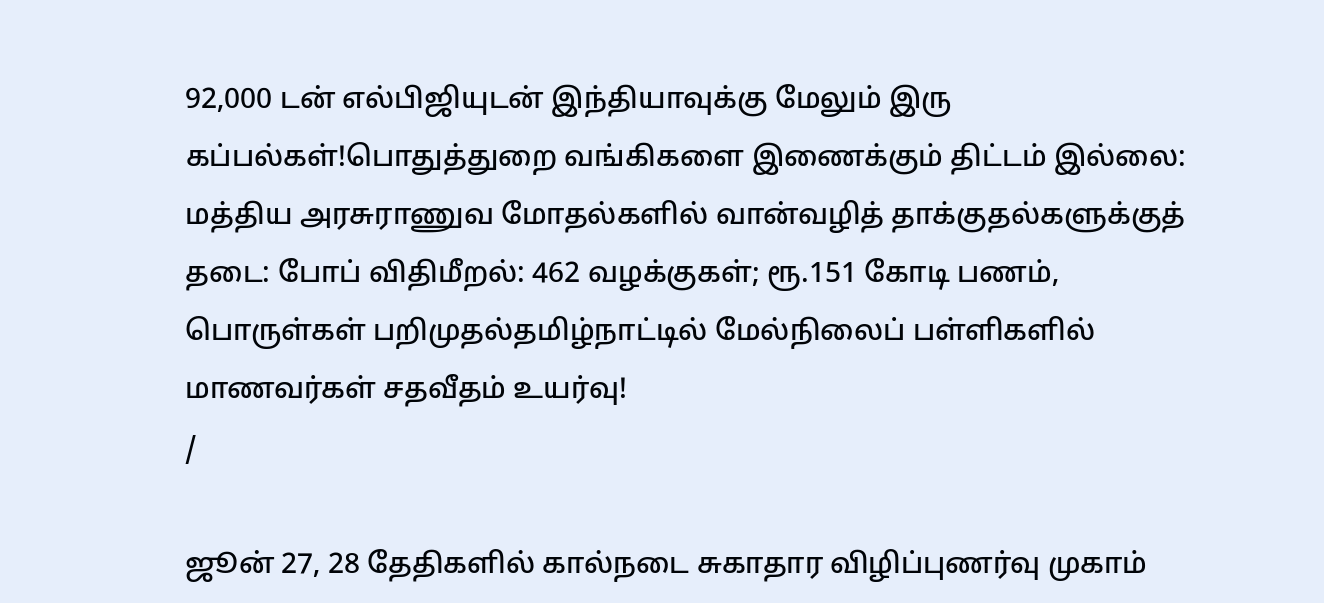92,000 டன் எல்பிஜியுடன் இந்தியாவுக்கு மேலும் இரு கப்பல்கள்!பொதுத்துறை வங்கிகளை இணைக்கும் திட்டம் இல்லை: மத்திய அரசுராணுவ மோதல்களில் வான்வழித் தாக்குதல்களுக்குத் தடை: போப் விதிமீறல்: 462 வழக்குகள்; ரூ.151 கோடி பணம், பொருள்கள் பறிமுதல்தமிழ்நாட்டில் மேல்நிலைப் பள்ளிகளில் மாணவர்கள் சதவீதம் உயர்வு!
/

ஜூன் 27, 28 தேதிகளில் கால்நடை சுகாதார விழிப்புணர்வு முகாம்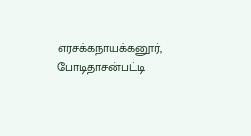எரசக்கநாயக்கனூர், போடிதாசன்பட்டி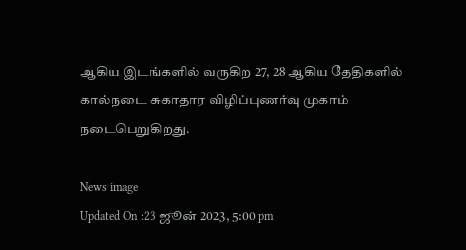ஆகிய இடங்களில் வருகிற 27, 28 ஆகிய தேதிகளில் கால்நடை சுகாதார விழிப்புணர்வு முகாம் நடைபெறுகிறது.

News image
Updated On :23 ஜூன் 2023, 5:00 pm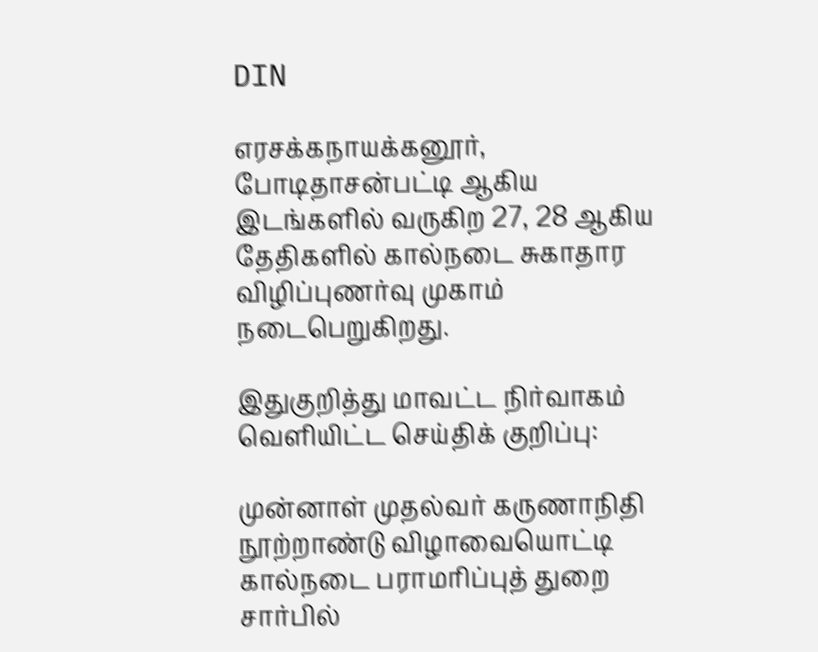DIN

எரசக்கநாயக்கனூர், போடிதாசன்பட்டி ஆகிய இடங்களில் வருகிற 27, 28 ஆகிய தேதிகளில் கால்நடை சுகாதார விழிப்புணர்வு முகாம் நடைபெறுகிறது.

இதுகுறித்து மாவட்ட நிர்வாகம் வெளியிட்ட செய்திக் குறிப்பு:

முன்னாள் முதல்வர் கருணாநிதி நூற்றாண்டு விழாவையொட்டி கால்நடை பராமரிப்புத் துறை சார்பில்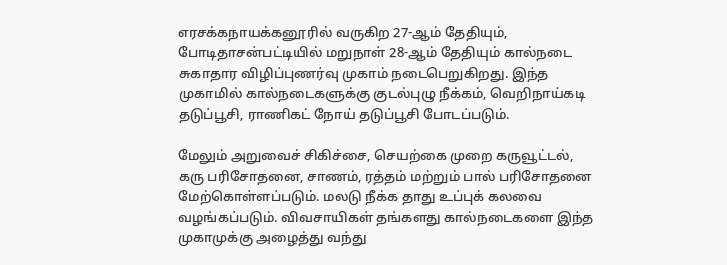எரசக்கநாயக்கனூரில் வருகிற 27-ஆம் தேதியும், போடிதாசன்பட்டியில் மறுநாள் 28-ஆம் தேதியும் கால்நடை சுகாதார விழிப்புணர்வு முகாம் நடைபெறுகிறது. இந்த முகாமில் கால்நடைகளுக்கு குடல்புழு நீக்கம், வெறிநாய்கடி தடுப்பூசி, ராணிகட் நோய் தடுப்பூசி போடப்படும்.

மேலும் அறுவைச் சிகிச்சை, செயற்கை முறை கருவூட்டல், கரு பரிசோதனை, சாணம், ரத்தம் மற்றும் பால் பரிசோதனை மேற்கொள்ளப்படும். மலடு நீக்க தாது உப்புக் கலவை வழங்கப்படும். விவசாயிகள் தங்களது கால்நடைகளை இந்த முகாமுக்கு அழைத்து வந்து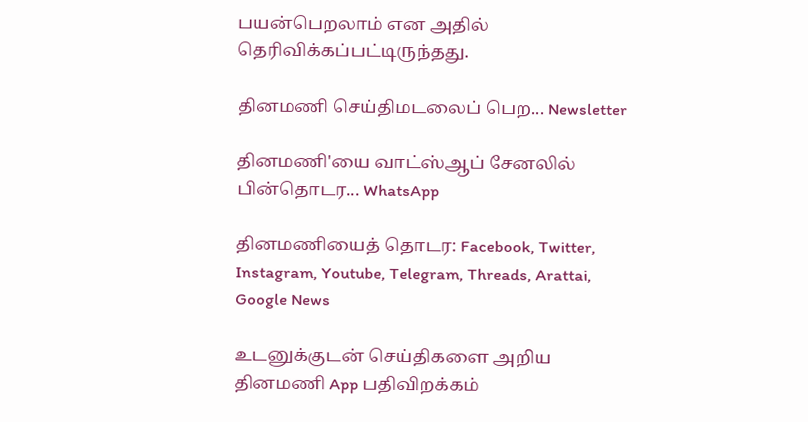பயன்பெறலாம் என அதில் தெரிவிக்கப்பட்டிருந்தது.

தினமணி செய்திமடலைப் பெற... Newsletter

தினமணி'யை வாட்ஸ்ஆப் சேனலில் பின்தொடர... WhatsApp

தினமணியைத் தொடர: Facebook, Twitter, Instagram, Youtube, Telegram, Threads, Arattai, Google News

உடனுக்குடன் செய்திகளை அறிய தினமணி App பதிவிறக்கம்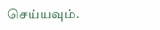செய்யவும்.